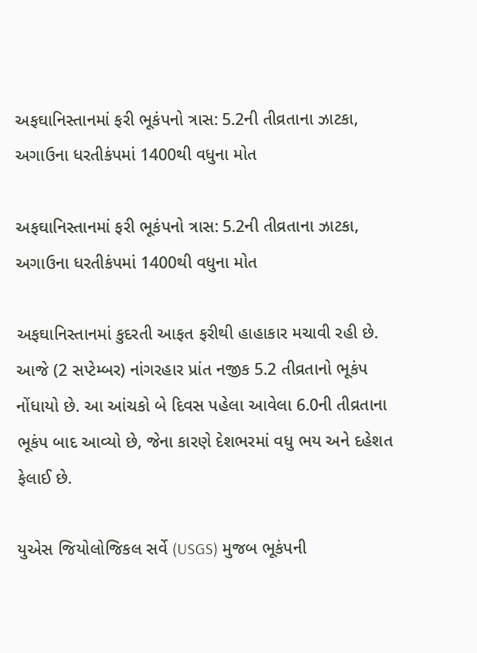અફઘાનિસ્તાનમાં ફરી ભૂકંપનો ત્રાસ: 5.2ની તીવ્રતાના ઝાટકા, અગાઉના ધરતીકંપમાં 1400થી વધુના મોત

અફઘાનિસ્તાનમાં ફરી ભૂકંપનો ત્રાસ: 5.2ની તીવ્રતાના ઝાટકા, અગાઉના ધરતીકંપમાં 1400થી વધુના મોત

અફઘાનિસ્તાનમાં કુદરતી આફત ફરીથી હાહાકાર મચાવી રહી છે. આજે (2 સપ્ટેમ્બર) નાંગરહાર પ્રાંત નજીક 5.2 તીવ્રતાનો ભૂકંપ નોંધાયો છે. આ આંચકો બે દિવસ પહેલા આવેલા 6.0ની તીવ્રતાના ભૂકંપ બાદ આવ્યો છે, જેના કારણે દેશભરમાં વધુ ભય અને દહેશત ફેલાઈ છે.

યુએસ જિયોલોજિકલ સર્વે (USGS) મુજબ ભૂકંપની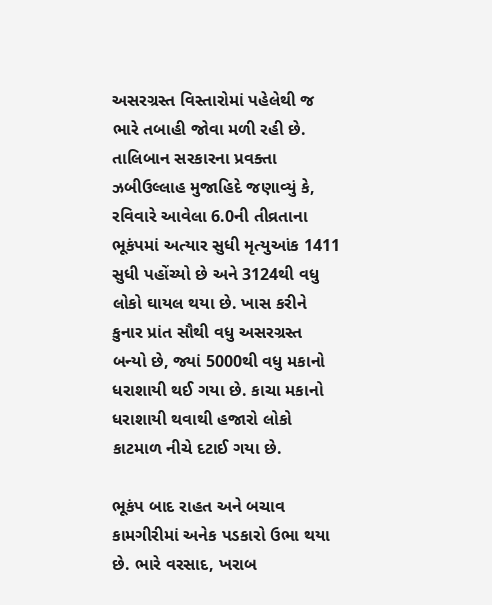અસરગ્રસ્ત વિસ્તારોમાં પહેલેથી જ ભારે તબાહી જોવા મળી રહી છે. તાલિબાન સરકારના પ્રવક્તા ઝબીઉલ્લાહ મુજાહિદે જણાવ્યું કે, રવિવારે આવેલા 6.0ની તીવ્રતાના ભૂકંપમાં અત્યાર સુધી મૃત્યુઆંક 1411 સુધી પહોંચ્યો છે અને 3124થી વધુ લોકો ઘાયલ થયા છે. ખાસ કરીને કુનાર પ્રાંત સૌથી વધુ અસરગ્રસ્ત બન્યો છે, જ્યાં 5000થી વધુ મકાનો ધરાશાયી થઈ ગયા છે. કાચા મકાનો ધરાશાયી થવાથી હજારો લોકો કાટમાળ નીચે દટાઈ ગયા છે.

ભૂકંપ બાદ રાહત અને બચાવ કામગીરીમાં અનેક પડકારો ઉભા થયા છે. ભારે વરસાદ, ખરાબ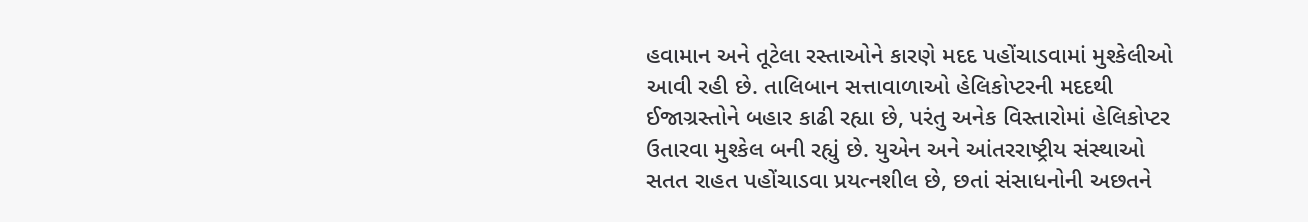હવામાન અને તૂટેલા રસ્તાઓને કારણે મદદ પહોંચાડવામાં મુશ્કેલીઓ આવી રહી છે. તાલિબાન સત્તાવાળાઓ હેલિકોપ્ટરની મદદથી ઈજાગ્રસ્તોને બહાર કાઢી રહ્યા છે, પરંતુ અનેક વિસ્તારોમાં હેલિકોપ્ટર ઉતારવા મુશ્કેલ બની રહ્યું છે. યુએન અને આંતરરાષ્ટ્રીય સંસ્થાઓ સતત રાહત પહોંચાડવા પ્રયત્નશીલ છે, છતાં સંસાધનોની અછતને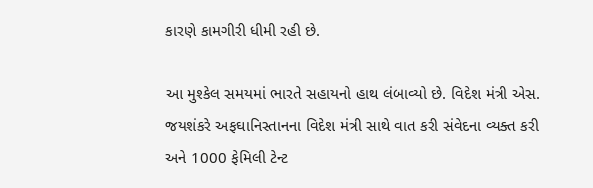કારણે કામગીરી ધીમી રહી છે.

આ મુશ્કેલ સમયમાં ભારતે સહાયનો હાથ લંબાવ્યો છે. વિદેશ મંત્રી એસ. જયશંકરે અફઘાનિસ્તાનના વિદેશ મંત્રી સાથે વાત કરી સંવેદના વ્યક્ત કરી અને 1000 ફેમિલી ટેન્ટ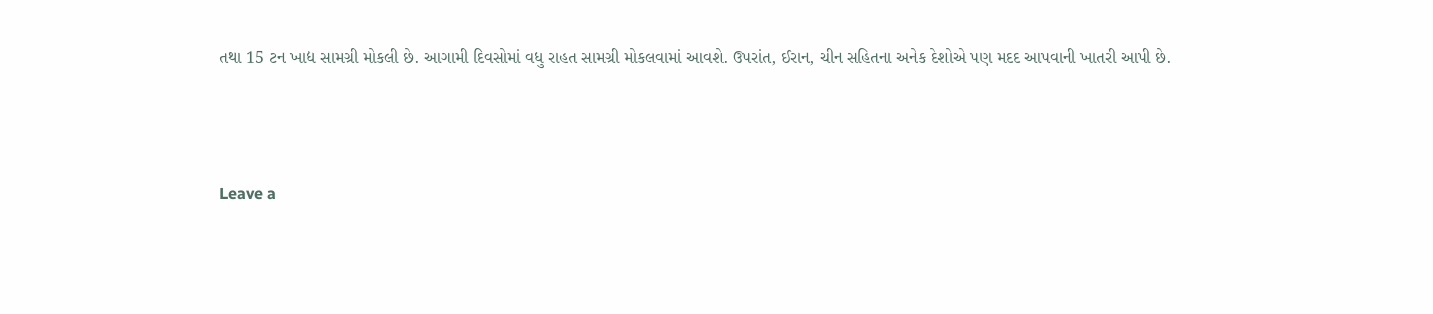તથા 15 ટન ખાદ્ય સામગ્રી મોકલી છે. આગામી દિવસોમાં વધુ રાહત સામગ્રી મોકલવામાં આવશે. ઉપરાંત, ઈરાન, ચીન સહિતના અનેક દેશોએ પણ મદદ આપવાની ખાતરી આપી છે.



Leave a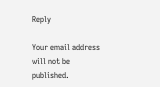Reply

Your email address will not be published.